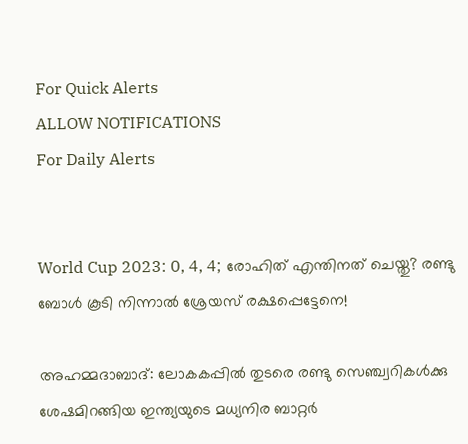For Quick Alerts
ALLOW NOTIFICATIONS
For Daily Alerts


World Cup 2023: 0, 4, 4; രോഹിത് എന്തിനത് ചെയ്തു? രണ്ടു ബോള്‍ കൂടി നിന്നാല്‍ ശ്രേയസ് രക്ഷപ്പെട്ടേനെ!

അഹമ്മദാബാദ്: ലോകകപ്പില്‍ തുടരെ രണ്ടു സെഞ്ച്വറികള്‍ക്കു ശേഷമിറങ്ങിയ ഇന്ത്യയുടെ മധ്യനിര ബാറ്റര്‍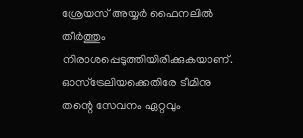ശ്രേയസ് അയ്യര്‍ ഫൈനലില്‍ തീര്‍ത്തും നിരാശപ്പെടുത്തിയിരിക്കുകയാണ്. ഓസ്‌ട്രേലിയക്കെതിരേ ടീമിനു തന്റെ സേവനം ഏറ്റവും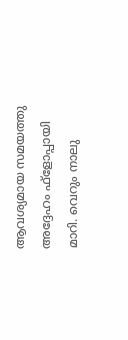ആവശ്യമായ സമയത്തു അദ്ദേഹം ഫ്‌ളോപ്പായി മാറി. വെറും നാലു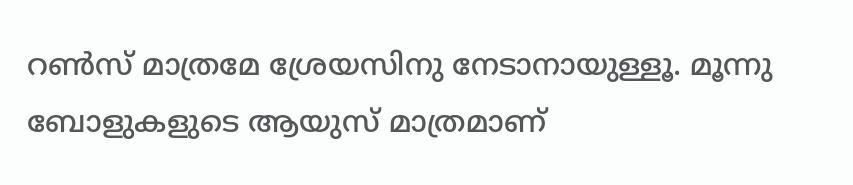റണ്‍സ് മാത്രമേ ശ്രേയസിനു നേടാനായുള്ളൂ. മൂന്നു ബോളുകളുടെ ആയുസ് മാത്രമാണ്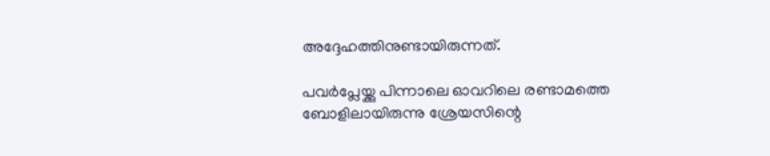അദ്ദേഹത്തിനുണ്ടായിരുന്നത്.

പവര്‍പ്ലേയ്ക്കു പിന്നാലെ ഓവറിലെ രണ്ടാമത്തെ ബോളിലായിരുന്നു ശ്രേയസിന്റെ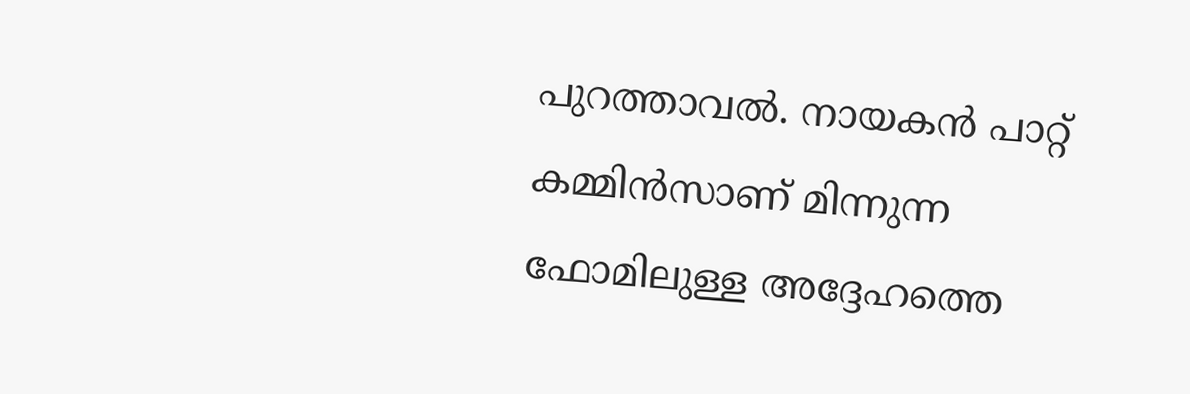പുറത്താവല്‍. നായകന്‍ പാറ്റ് കമ്മിന്‍സാണ് മിന്നുന്ന ഫോമിലുള്ള അദ്ദേഹത്തെ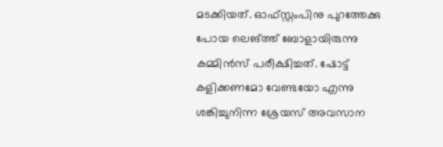മടക്കിയത്. ഓഫ്സ്റ്റംപിനു പുറത്തേക്കു പോയ ലെങ്ത്ത് ബോളായിരുന്നു കമ്മിന്‍സ് പരീക്ഷിച്ചത്. ഷോട്ട് കളിക്കണമോ വേണ്ടയോ എന്നു ശങ്കിച്ചുനിന്ന ശ്രേയസ് അവസാന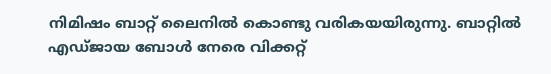നിമിഷം ബാറ്റ് ലൈനില്‍ കൊണ്ടു വരികയയിരുന്നു. ബാറ്റില്‍ എഡ്ജായ ബോള്‍ നേരെ വിക്കറ്റ്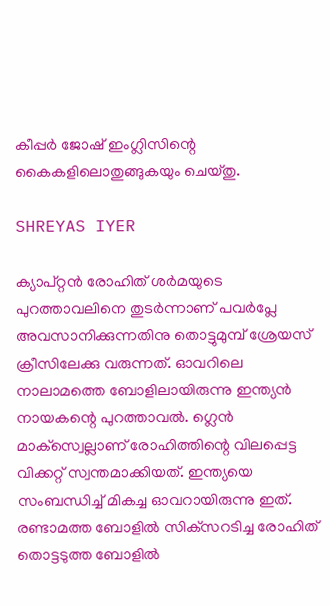കീപ്പര്‍ ജോഷ് ഇംഗ്ലിസിന്റെ കൈകളിലൊതുങ്ങുകയും ചെയ്തു.

SHREYAS IYER

ക്യാപ്റ്റന്‍ രോഹിത് ശര്‍മയുടെ പുറത്താവലിനെ തുടര്‍ന്നാണ് പവര്‍പ്ലേ അവസാനിക്കുന്നതിനു തൊട്ടുമുമ്പ് ശ്രേയസ് ക്രീസിലേക്കു വരുന്നത്. ഓവറിലെ നാലാമത്തെ ബോളിലായിരുന്നു ഇന്ത്യന്‍ നായകന്റെ പുറത്താവല്‍. ഗ്ലെന്‍ മാക്‌സ്വെല്ലാണ് രോഹിത്തിന്റെ വിലപ്പെട്ട വിക്കറ്റ് സ്വന്തമാക്കിയത്. ഇന്ത്യയെ സംബന്ധിച്ച് മികച്ച ഓവറായിരുന്നു ഇത്. രണ്ടാമത്ത ബോളില്‍ സിക്‌സറടിച്ച രോഹിത് തൊട്ടടുത്ത ബോളില്‍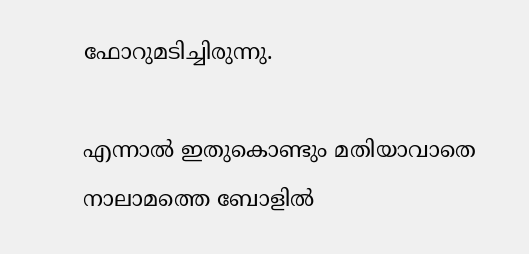ഫോറുമടിച്ചിരുന്നു.

എന്നാല്‍ ഇതുകൊണ്ടും മതിയാവാതെ നാലാമത്തെ ബോളില്‍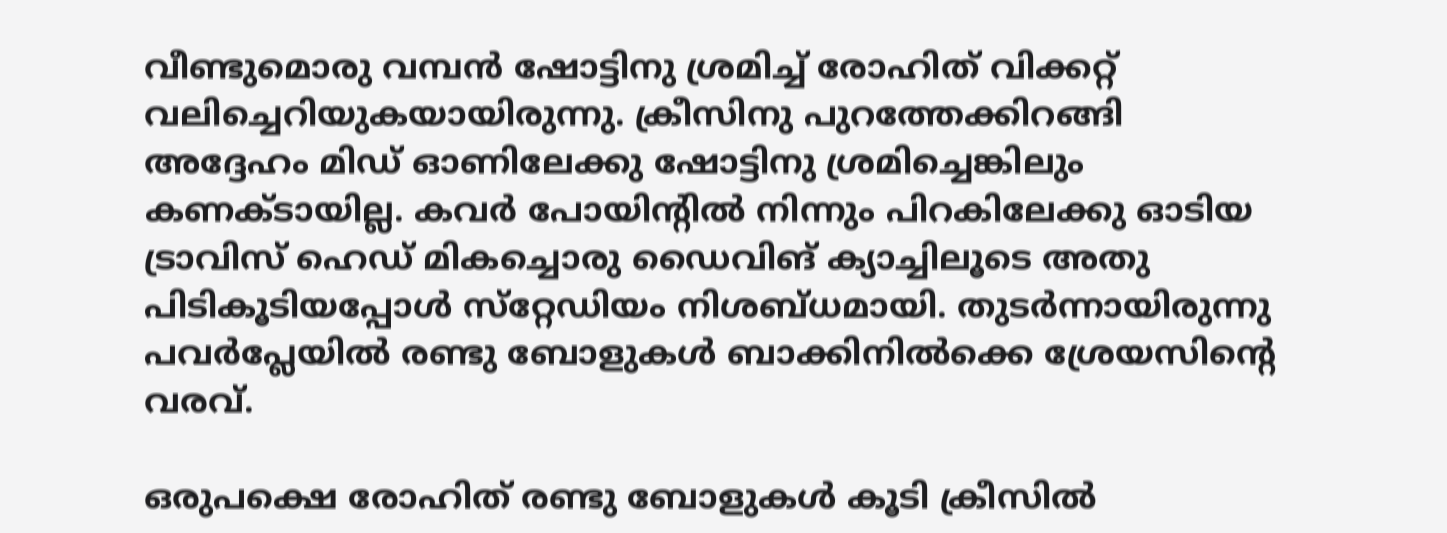വീണ്ടുമൊരു വമ്പന്‍ ഷോട്ടിനു ശ്രമിച്ച് രോഹിത് വിക്കറ്റ് വലിച്ചെറിയുകയായിരുന്നു. ക്രീസിനു പുറത്തേക്കിറങ്ങി അദ്ദേഹം മിഡ് ഓണിലേക്കു ഷോട്ടിനു ശ്രമിച്ചെങ്കിലും കണക്ടായില്ല. കവര്‍ പോയിന്റില്‍ നിന്നും പിറകിലേക്കു ഓടിയ ട്രാവിസ് ഹെഡ് മികച്ചൊരു ഡൈവിങ് ക്യാച്ചിലൂടെ അതു പിടികൂടിയപ്പോള്‍ സ്‌റ്റേഡിയം നിശബ്ധമായി. തുടര്‍ന്നായിരുന്നു പവര്‍പ്ലേയില്‍ രണ്ടു ബോളുകള്‍ ബാക്കിനില്‍ക്കെ ശ്രേയസിന്റെ വരവ്.

ഒരുപക്ഷെ രോഹിത് രണ്ടു ബോളുകള്‍ കൂടി ക്രീസില്‍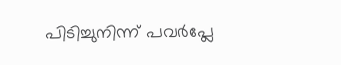പിടിച്ചുനിന്ന് പവര്‍പ്ലേ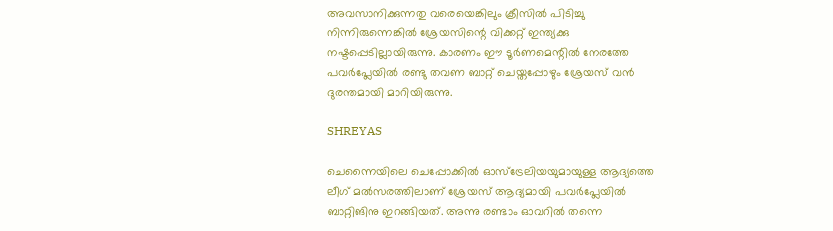അവസാനിക്കുന്നതു വരെയെങ്കിലും ക്രീസില്‍ പിടിച്ചു നിന്നിരുന്നെങ്കില്‍ ശ്രേയസിന്റെ വിക്കറ്റ് ഇന്ത്യക്കു നഷ്ടപ്പെടില്ലായിരുന്നു. കാരണം ഈ ടൂര്‍ണമെന്റില്‍ നേരത്തേ പവര്‍പ്ലേയില്‍ രണ്ടു തവണ ബാറ്റ് ചെയ്തപ്പോഴും ശ്രേയസ് വന്‍ ദുരന്തമായി മാറിയിരുന്നു.

SHREYAS

ചെന്നൈയിലെ ചെപ്പോക്കില്‍ ഓസ്‌ട്രേലിയയുമായുള്ള ആദ്യത്തെ ലീഗ് മല്‍സരത്തിലാണ് ശ്രേയസ് ആദ്യമായി പവര്‍പ്ലേയില്‍ ബാറ്റിങിനു ഇറങ്ങിയത്. അന്നു രണ്ടാം ഓവറില്‍ തന്നെ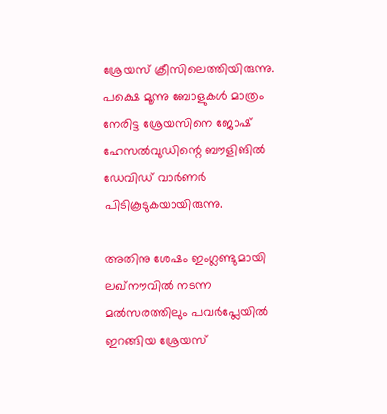ശ്രേയസ് ക്രീസിലെത്തിയിരുന്നു. പക്ഷെ മൂന്നു ബോളുകള്‍ മാത്രം നേരിട്ട ശ്രേയസിനെ ജോഷ് ഹേസല്‍വുഡിന്റെ ബൗളിങില്‍ ഡേവിഡ് വാര്‍ണര്‍ പിടികൂടുകയായിരുന്നു.

അതിനു ശേഷം ഇംഗ്ലണ്ടുമായി ലഖ്‌നൗവില്‍ നടന്ന മല്‍സരത്തിലും പവര്‍പ്ലേയില്‍ ഇറങ്ങിയ ശ്രേയസ്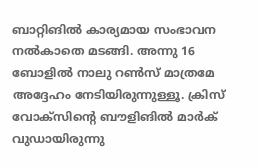ബാറ്റിങില്‍ കാര്യമായ സംഭാവന നല്‍കാതെ മടങ്ങി. അന്നു 16 ബോളില്‍ നാലു റണ്‍സ് മാത്രമേ അദ്ദേഹം നേടിയിരുന്നുള്ളൂ. ക്രിസ് വോക്‌സിന്റെ ബൗളിങില്‍ മാര്‍ക് വുഡായിരുന്നു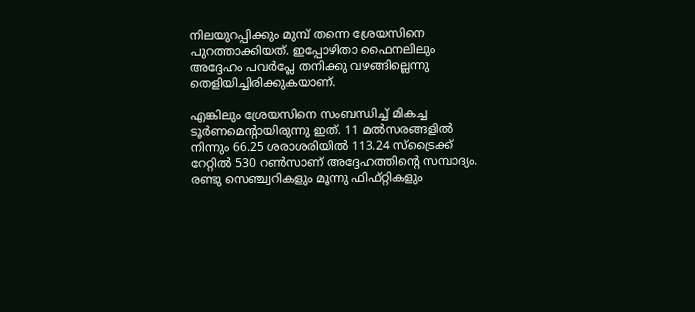നിലയുറപ്പിക്കും മുമ്പ് തന്നെ ശ്രേയസിനെ പുറത്താക്കിയത്. ഇപ്പോഴിതാ ഫൈനലിലും അദ്ദേഹം പവര്‍പ്ലേ തനിക്കു വഴങ്ങില്ലെന്നു തെളിയിച്ചിരിക്കുകയാണ്.

എങ്കിലും ശ്രേയസിനെ സംബന്ധിച്ച് മികച്ച ടൂര്‍ണമെന്റായിരുന്നു ഇത്. 11 മല്‍സരങ്ങളില്‍ നിന്നും 66.25 ശരാശരിയില്‍ 113.24 സ്‌ട്രൈക്ക് റേറ്റില്‍ 530 റണ്‍സാണ് അദ്ദേഹത്തിന്റെ സമ്പാദ്യം. രണ്ടു സെഞ്ച്വറികളും മൂന്നു ഫിഫ്റ്റികളും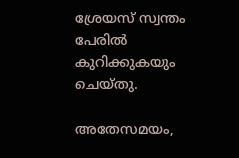ശ്രേയസ് സ്വന്തം പേരില്‍ കുറിക്കുകയും ചെയ്തു.

അതേസമയം,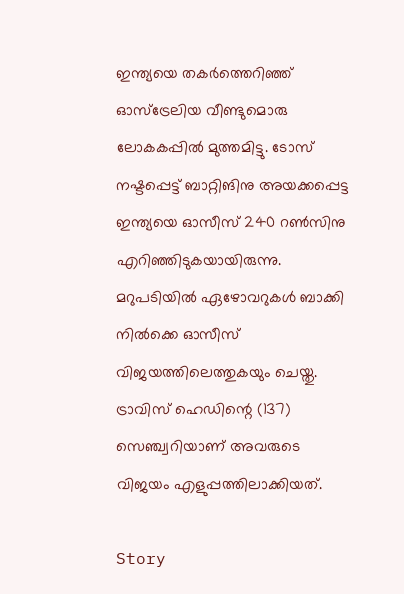ഇന്ത്യയെ തകര്‍ത്തെറിഞ്ഞ് ഓസ്‌ട്രേലിയ വീണ്ടുമൊരു ലോകകപ്പില്‍ മുത്തമിട്ടു. ടോസ് നഷ്ടപ്പെട്ട് ബാറ്റിങിനു അയക്കപ്പെട്ട ഇന്ത്യയെ ഓസീസ് 240 റണ്‍സിനു എറിഞ്ഞിടുകയായിരുന്നു. മറുപടിയില്‍ ഏഴോവറുകള്‍ ബാക്കി നില്‍ക്കെ ഓസീസ് വിജയത്തിലെത്തുകയും ചെയ്തു. ട്രാവിസ് ഹെഡിന്റെ (137) സെഞ്ച്വറിയാണ് അവരുടെ വിജയം എളുപ്പത്തിലാക്കിയത്.

Story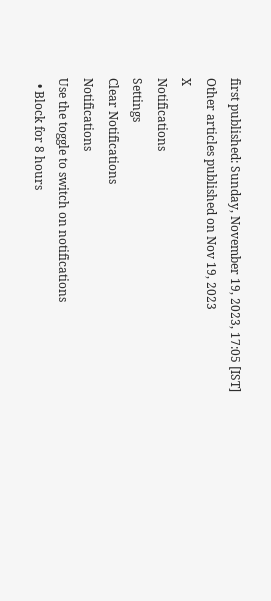first published: Sunday, November 19, 2023, 17:05 [IST]
Other articles published on Nov 19, 2023
X
Notifications
Settings
Clear Notifications
Notifications
Use the toggle to switch on notifications
  • Block for 8 hours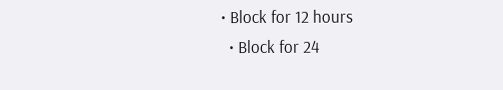• Block for 12 hours
  • Block for 24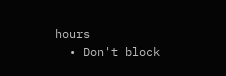hours
  • Don't block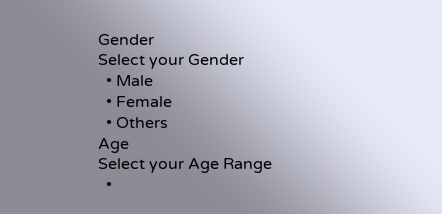Gender
Select your Gender
  • Male
  • Female
  • Others
Age
Select your Age Range
  •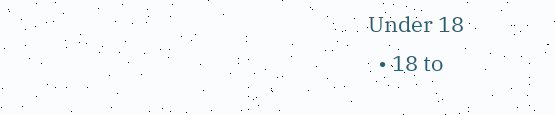Under 18
  • 18 to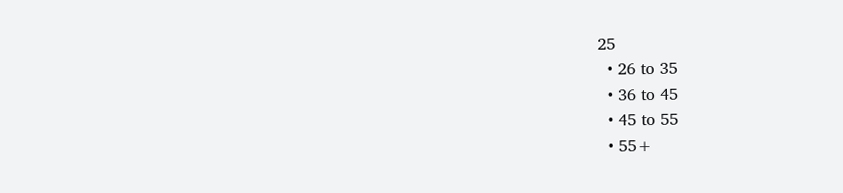25
  • 26 to 35
  • 36 to 45
  • 45 to 55
  • 55+